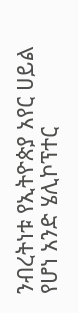ንብረትነቱ የኢትዮጵያ አየር ሀይል የሆነ አንድ ሄሊኮፕተር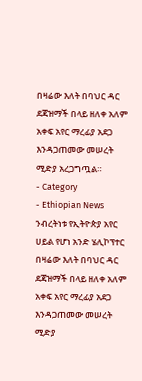በዛሬው እለት በባህር ዳር ደጃዝማች በላይ ዘለቀ አለም አቀፍ አየር ማረፊያ አደጋ እንዳጋጠመው መሠረት ሚድያ አረጋግጧል።
- Category
- Ethiopian News
ንብረትነቱ የኢትዮጵያ አየር ሀይል የሆነ አንድ ሄሊኮፕተር በዛሬው እለት በባህር ዳር ደጃዝማች በላይ ዘለቀ አለም አቀፍ አየር ማረፊያ አደጋ እንዳጋጠመው መሠረት ሚድያ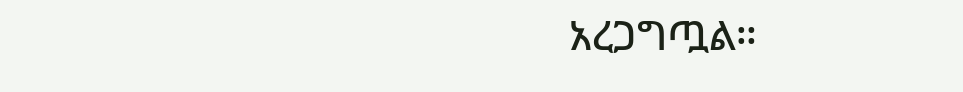አረጋግጧል።